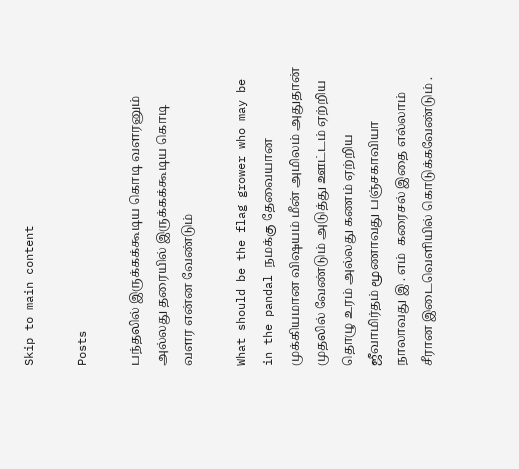Skip to main content

Posts

பந்தலில் இருக்கக்கூடிய கொடி வளரனும் அல்லது தரையில் இருக்கக்கூடிய கொடி வளர என்ன வேண்டும்

What should be the flag grower who may be in the pandal நமக்கு தேவையான   முக்கியமான விஷயம் மீன் அமிலம் அதுதான் முதலில் வேண்டும் அடுத்து ஊட்டம் ஏற்றிய தொழு உரம் அல்லது கணம் ஏற்றிய ஜீவாமிர்தம் மூணாவது பஞ்சகாவியா நாலாவது இ . எம்  கரைசல் இதை எல்லாம் சீரான இடைவெளியில் கொடுக்கவேண்டும் .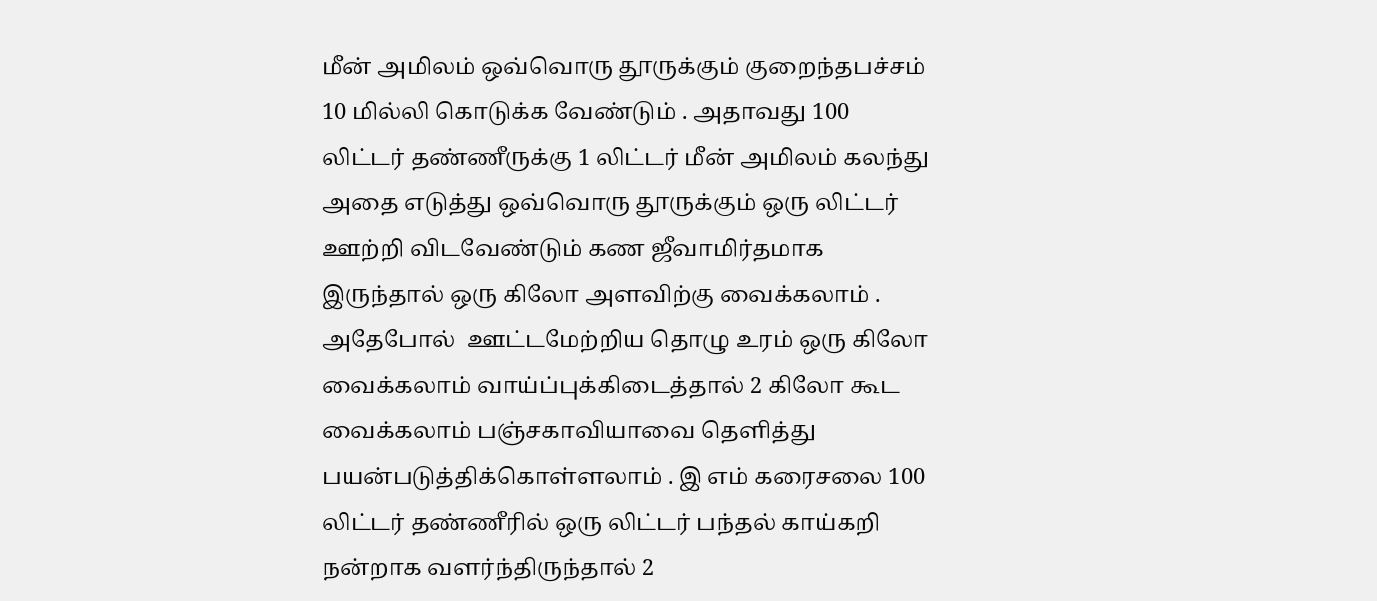மீன் அமிலம் ஒவ்வொரு தூருக்கும் குறைந்தபச்சம் 10 மில்லி கொடுக்க வேண்டும் . அதாவது 100 லிட்டர் தண்ணீருக்கு 1 லிட்டர் மீன் அமிலம் கலந்து அதை எடுத்து ஒவ்வொரு தூருக்கும் ஒரு லிட்டர் ஊற்றி விடவேண்டும் கண ஜீவாமிர்தமாக இருந்தால் ஒரு கிலோ அளவிற்கு வைக்கலாம் . அதேபோல்  ஊட்டமேற்றிய தொழு உரம் ஒரு கிலோ வைக்கலாம் வாய்ப்புக்கிடைத்தால் 2 கிலோ கூட வைக்கலாம் பஞ்சகாவியாவை தெளித்து பயன்படுத்திக்கொள்ளலாம் . இ எம் கரைசலை 100 லிட்டர் தண்ணீரில் ஒரு லிட்டர் பந்தல் காய்கறி நன்றாக வளர்ந்திருந்தால் 2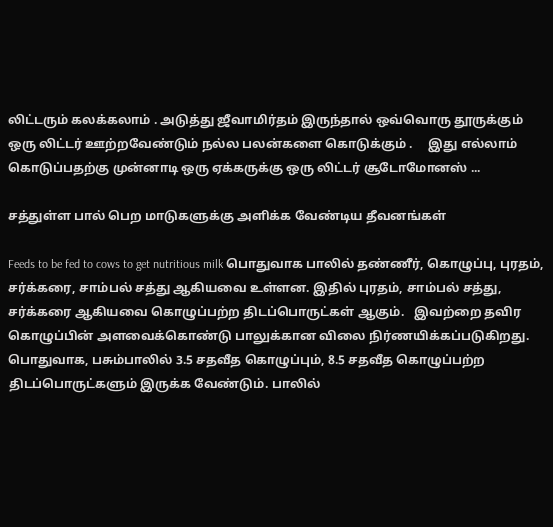லிட்டரும் கலக்கலாம் . அடுத்து ஜீவாமிர்தம் இருந்தால் ஒவ்வொரு தூருக்கும் ஒரு லிட்டர் ஊற்றவேண்டும் நல்ல பலன்களை கொடுக்கும் .     இது எல்லாம் கொடுப்பதற்கு முன்னாடி ஒரு ஏக்கருக்கு ஒரு லிட்டர் சூடோமோனஸ் ...

சத்துள்ள பால் பெற மாடுகளுக்கு அளிக்க வேண்டிய தீவனங்கள்

Feeds to be fed to cows to get nutritious milk பொதுவாக பாலில் தண்ணீர், கொழுப்பு, புரதம், சர்க்கரை, சாம்பல் சத்து ஆகியவை உள்ளன. இதில் புரதம், சாம்பல் சத்து, சர்க்கரை ஆகியவை கொழுப்பற்ற திடப்பொருட்கள் ஆகும்.   இவற்றை தவிர கொழுப்பின் அளவைக்கொண்டு பாலுக்கான விலை நிர்ணயிக்கப்படுகிறது.  பொதுவாக, பசும்பாலில் 3.5 சதவீத கொழுப்பும், 8.5 சதவீத கொழுப்பற்ற திடப்பொருட்களும் இருக்க வேண்டும். பாலில்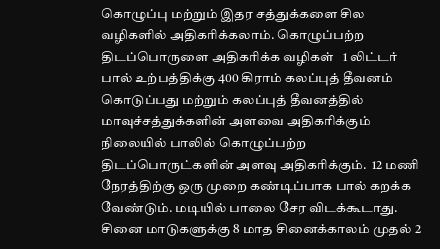கொழுப்பு மற்றும் இதர சத்துக்களை சில வழிகளில் அதிகரிக்கலாம். கொழுப்பற்ற திடப்பொருளை அதிகரிக்க வழிகள்   1 லிட்டர் பால் உற்பத்திக்கு 400 கிராம் கலப்புத் தீவனம் கொடுப்பது மற்றும் கலப்புத் தீவனத்தில் மாவுச்சத்துக்களின் அளவை அதிகரிக்கும் நிலையில் பாலில் கொழுப்பற்ற திடப்பொருட்களின் அளவு அதிகரிக்கும்.  12 மணி நேரத்திற்கு ஒரு முறை கண்டிப்பாக பால் கறக்க வேண்டும். மடியில் பாலை சேர விடக்கூடாது. சினை மாடுகளுக்கு 8 மாத சினைக்காலம் முதல் 2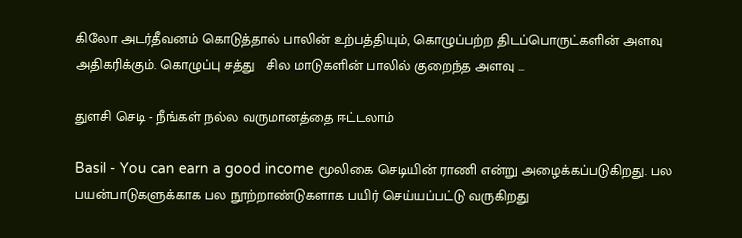கிலோ அடர்தீவனம் கொடுத்தால் பாலின் உற்பத்தியும், கொழுப்பற்ற திடப்பொருட்களின் அளவு அதிகரிக்கும். கொழுப்பு சத்து   சில மாடுகளின் பாலில் குறைந்த அளவு ...

துளசி செடி - நீங்கள் நல்ல வருமானத்தை ஈட்டலாம்

Basil - You can earn a good income மூலிகை செடியின் ராணி என்று அழைக்கப்படுகிறது. பல பயன்பாடுகளுக்காக பல நூற்றாண்டுகளாக பயிர் செய்யப்பட்டு வருகிறது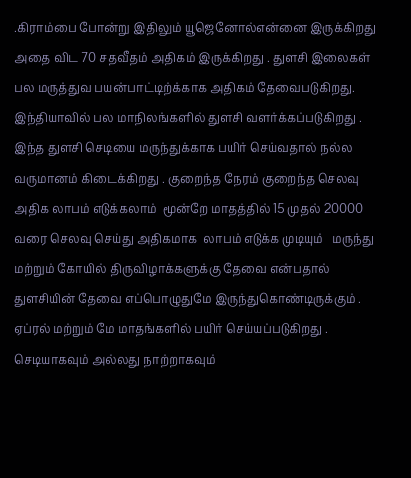.கிராம்பை போன்று இதிலும் யூஜெனோல்என்னை இருக்கிறது அதை விட 70 சதவீதம் அதிகம் இருக்கிறது . துளசி இலைகள் பல மருத்துவ பயன்பாட்டிற்க்காக அதிகம் தேவைபடுகிறது. இந்தியாவில் பல மாநிலங்களில் துளசி வளர்க்கப்படுகிறது . இந்த துளசி செடியை மருந்துக்காக பயிர் செய்வதால் நல்ல வருமானம் கிடைக்கிறது . குறைந்த நேரம் குறைந்த செலவு அதிக லாபம் எடுக்கலாம்  மூன்றே மாதத்தில் 15 முதல் 20000 வரை செலவு செய்து அதிகமாக  லாபம் எடுக்க முடியும்   மருந்து மற்றும் கோயில் திருவிழாக்களுக்கு தேவை என்பதால் துளசியின் தேவை எப்பொழுதுமே இருந்துகொண்டிருக்கும் . ஏப்ரல் மற்றும் மே மாதங்களில் பயிர் செய்யப்படுகிறது . செடியாகவும் அல்லது நாற்றாகவும்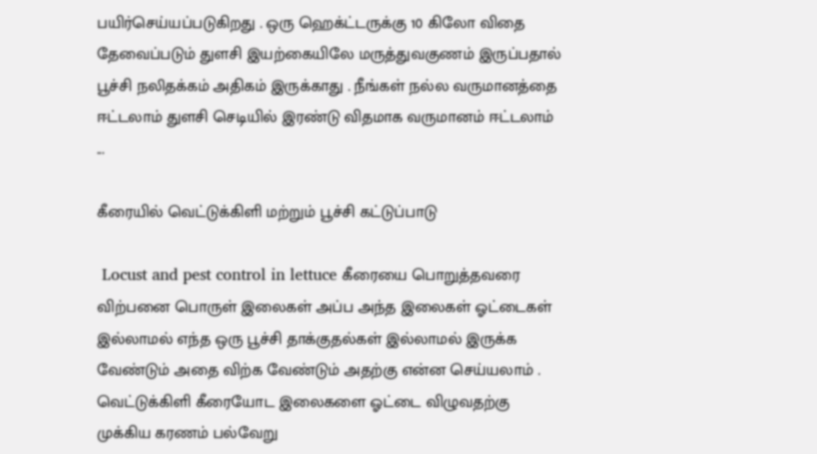பயிர்செய்யப்படுகிறது . ஒரு ஹெக்ட்டருக்கு 10 கிலோ விதை தேவைப்படும் துளசி இயற்கையிலே மருத்துவகுணம் இருப்பதால் பூச்சி நலிதக்கம் அதிகம் இருக்காது . நீங்கள் நல்ல வருமானத்தை ஈட்டலாம் துளசி செடியில் இரண்டு விதமாக வருமானம் ஈட்டலாம்  ...

கீரையில் வெட்டுக்கிளி மற்றும் பூச்சி கட்டுப்பாடு

 Locust and pest control in lettuce கீரையை பொறுத்தவரை விற்பனை பொருள் இலைகள் அப்ப அந்த இலைகள் ஓட்டைகள் இல்லாமல் எந்த ஒரு பூச்சி தாக்குதல்கள் இல்லாமல் இருக்க வேண்டும் அதை விற்க வேண்டும் அதற்கு என்ன செய்யலாம் . வெட்டுக்கிளி கீரையோட இலைகளை ஓட்டை விழுவதற்கு முக்கிய கரணம் பல்வேறு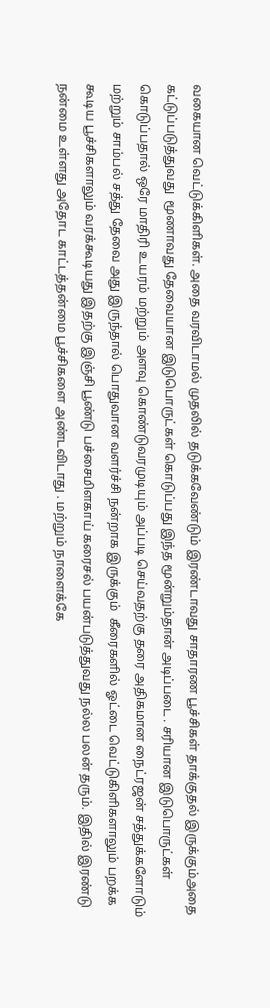வகையான வெட்டுக்கிளிகள். அதை வரவிடாமல் முதலில் தடுக்கவேண்டும் இரண்டாவது சாதாரண பூச்சிகள் தாக்குதல் இருக்கும்அதை கட்டுப்படுத்துவது  மூணாவது தேவையான இடுபொருட்கள் கொடுப்பது இந்த மூன்றும்தான் அடிப்படை . சரியான இடுபொருட்கள் கொடுப்பதால் ஒரே மாதிரி உயரம் மற்றும் அளவு கொண்டுவரமுடியும் அப்படி செய்வதற்கு தரை அதிகமான நைட்ரஜன் சத்துக்களோடும் மற்றும் சாம்பல் சத்து தேவை அது இருந்தால் பொதுவான வளர்ச்சி நன்றாக இருக்கும்  கீரைகளில் ஓட்டை வெட்டுகிளிகளாலும் பறக்க கூடிய பூச்சிகளாலும் வரக்கூடியது இதற்கு இஞ்சி பூண்டு பச்சைமிளகாய் கரைசல் பயன்படுத்துவது நல்ல பலன் தரும். இதில் இரண்டு நன்மை உள்ளது அதோட காட்டத்தன்மை பூச்சிகளை அண்டவிடாது . மற்றும் நாளைக்கே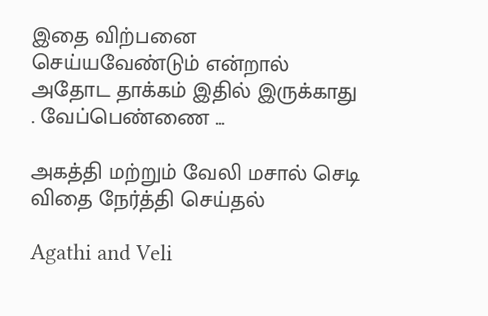இதை விற்பனை செய்யவேண்டும் என்றால் அதோட தாக்கம் இதில் இருக்காது . வேப்பெண்ணை ...

அகத்தி மற்றும் வேலி மசால் செடி விதை நேர்த்தி செய்தல்

Agathi and Veli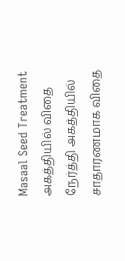Masaal Seed Treatment அகத்தியில் விதை நேர்த்தி அகத்தியில் சாதாரணமாக விதை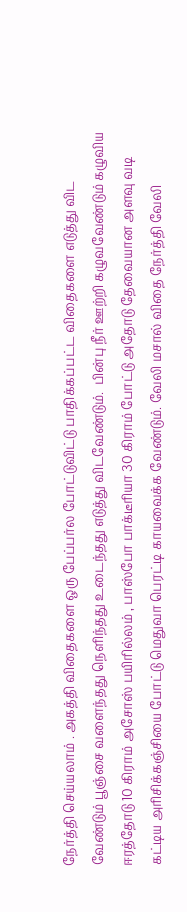நேர்த்தி செய்யலாம் . அகத்தி விதைகளை ஒரு பேப்பர்ல போட்டுவிட்டு பாதிக்கப்பட்ட விதைகளை எடுத்து விட வேண்டும் பூஞ்சை வளைந்தது நெளிந்தது உடைந்தது எடுத்து விடவேண்டும்.  பின்பு நீர் ஊற்றி கழுவவேண்டும் கழுவிய ஈரத்தோடு 10 கிராம் அசோஸ் பயிரில்லம் , பாஸ்போ பாக்டீரியா 30 கிராம் போட்டு அதோடு தேவையான அளவு வடி கட்டிய அரிசிக்கஞ்சியை போட்டு மெதுவா பெரட்டி காயவைக்க வேண்டும். வேலி மசால் விதை நேர்த்தி வேலி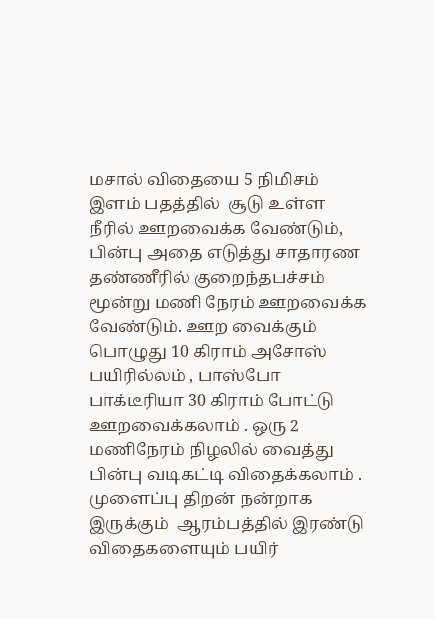மசால் விதையை 5 நிமிசம் இளம் பதத்தில்  சூடு உள்ள நீரில் ஊறவைக்க வேண்டும், பின்பு அதை எடுத்து சாதாரண தண்ணீரில் குறைந்தபச்சம் மூன்று மணி நேரம் ஊறவைக்க வேண்டும். ஊற வைக்கும் பொழுது 10 கிராம் அசோஸ் பயிரில்லம் , பாஸ்போ பாக்டீரியா 30 கிராம் போட்டு ஊறவைக்கலாம் . ஒரு 2 மணிநேரம் நிழலில் வைத்து பின்பு வடிகட்டி விதைக்கலாம் . முளைப்பு திறன் நன்றாக இருக்கும்  ஆரம்பத்தில் இரண்டு விதைகளையும் பயிர்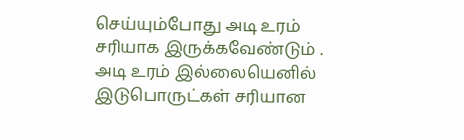செய்யும்போது அடி உரம் சரியாக இருக்கவேண்டும் . அடி உரம் இல்லையெனில் இடுபொருட்கள் சரியான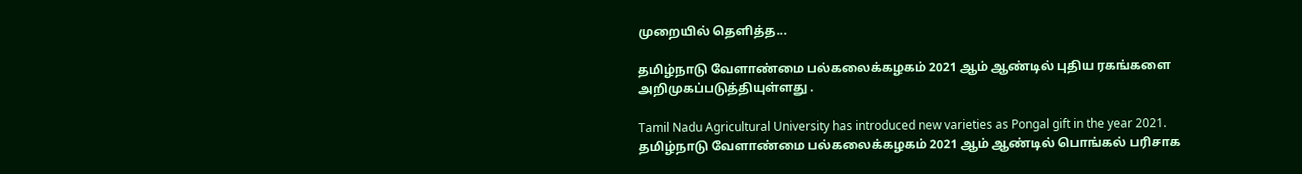முறையில் தெளித்த...

தமிழ்நாடு வேளாண்மை பல்கலைக்கழகம் 2021 ஆம் ஆண்டில் புதிய ரகங்களை அறிமுகப்படுத்தியுள்ளது .

Tamil Nadu Agricultural University has introduced new varieties as Pongal gift in the year 2021. தமிழ்நாடு வேளாண்மை பல்கலைக்கழகம் 2021 ஆம் ஆண்டில் பொங்கல் பரிசாக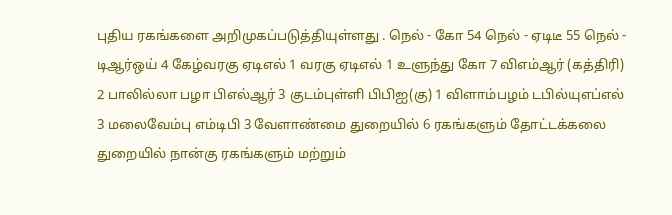புதிய ரகங்களை அறிமுகப்படுத்தியுள்ளது . நெல் - கோ 54 நெல் - ஏடிடீ 55 நெல் - டிஆர்ஒய் 4 கேழ்வரகு ஏடிஎல் 1 வரகு ஏடிஎல் 1 உளுந்து கோ 7 விஎம்ஆர் (கத்திரி) 2 பாலில்லா பழா பிஎல்ஆர் 3 குடம்புள்ளி பிபிஐ(கு) 1 விளாம்பழம் டபில்யுஎப்எல் 3 மலைவேம்பு எம்டிபி 3 வேளாண்மை துறையில் 6 ரகங்களும் தோட்டக்கலை துறையில் நான்கு ரகங்களும் மற்றும்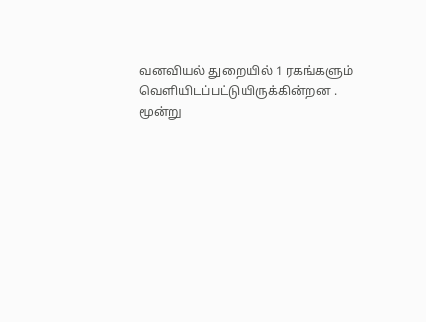வனவியல் துறையில் 1 ரகங்களும் வெளியிடப்பட்டுயிருக்கின்றன . மூன்று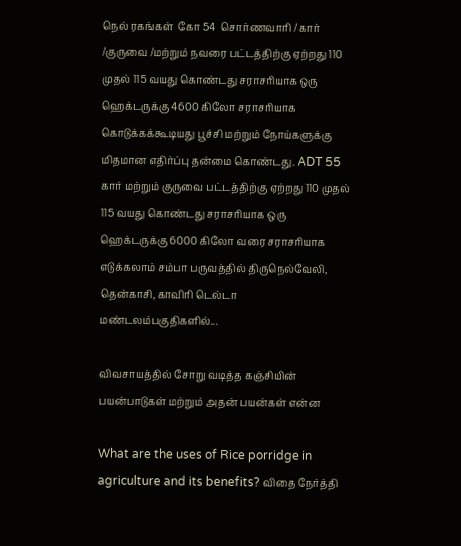நெல் ரகங்கள்  கோ 54  சொர்ணவாரி / கார் /குருவை /மற்றும் நவரை பட்டத்திற்கு ஏற்றது 110 முதல் 115 வயது கொண்டது சராசரியாக ஒரு ஹெக்டருக்கு 4600 கிலோ சராசரியாக கொடுக்கக்கூடியது பூச்சி மற்றும் நோய்களுக்கு மிதமான எதிர்ப்பு தன்மை கொண்டது. ADT 55  கார் மற்றும் குருவை பட்டத்திற்கு ஏற்றது 110 முதல் 115 வயது கொண்டது சராசரியாக ஒரு ஹெக்டருக்கு 6000 கிலோ வரை சராசரியாக எடுக்கலாம் சம்பா பருவத்தில் திருநெல்வேலி, தென்காசி, காவிரி டெல்டா மண்டலம்பகுதிகளில்...

விவசாயத்தில் சோறு வடித்த கஞ்சியின் பயன்பாடுகள் மற்றும் அதன் பயன்கள் என்ன

What are the uses of Rice porridge in agriculture and its benefits? விதை நேர்த்தி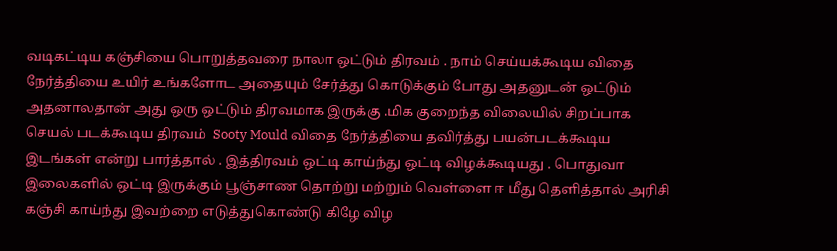வடிகட்டிய கஞ்சியை பொறுத்தவரை நாலா ஒட்டும் திரவம் . நாம் செய்யக்கூடிய விதை நேர்த்தியை உயிர் உங்களோட அதையும் சேர்த்து கொடுக்கும் போது அதனுடன் ஒட்டும் அதனாலதான் அது ஒரு ஒட்டும் திரவமாக இருக்கு .மிக குறைந்த விலையில் சிறப்பாக செயல் படக்கூடிய திரவம்  Sooty Mould விதை நேர்த்தியை தவிர்த்து பயன்படக்கூடிய இடங்கள் என்று பார்த்தால் . இத்திரவம் ஒட்டி காய்ந்து ஒட்டி விழக்கூடியது . பொதுவா இலைகளில் ஒட்டி இருக்கும் பூஞ்சாண தொற்று மற்றும் வெள்ளை ஈ மீது தெளித்தால் அரிசி கஞ்சி காய்ந்து இவற்றை எடுத்துகொண்டு கிழே விழ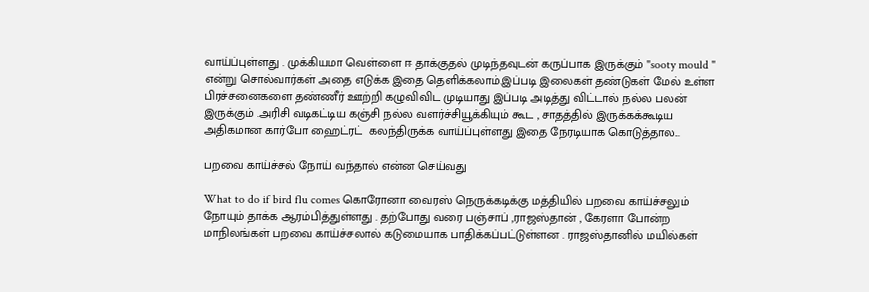வாய்ப்புள்ளது . முக்கியமா வெள்ளை ஈ தாக்குதல் முடிந்தவுடன் கருப்பாக இருக்கும் "sooty mould " என்று சொல்வார்கள் அதை எடுக்க இதை தெளிக்கலாம்.இப்படி இலைகள் தண்டுகள் மேல் உள்ள பிரச்சனைகளை தண்ணீர் ஊற்றி கழுவிவிட முடியாது இப்படி அடித்து விட்டால் நல்ல பலன் இருக்கும் .அரிசி வடிகட்டிய கஞ்சி நல்ல வளர்ச்சியூக்கியும் கூட , சாதத்தில் இருக்கக்கூடிய அதிகமான கார்போ ஹைட்ரட்  கலந்திருக்க வாய்ப்புள்ளது இதை நேரடியாக கொடுத்தால...

பறவை காய்ச்சல் நோய் வந்தால் என்ன செய்வது

What to do if bird flu comes கொரோனா வைரஸ் நெருக்கடிக்கு மத்தியில் பறவை காய்ச்சலும் நோயும் தாக்க ஆரம்பித்துள்ளது . தற்போது வரை பஞ்சாப் ,ராஜஸ்தான் , கேரளா போன்ற மாநிலங்கள் பறவை காய்ச்சலால் கடுமையாக பாதிக்கப்பட்டுள்ளன . ராஜஸ்தானில் மயில்கள்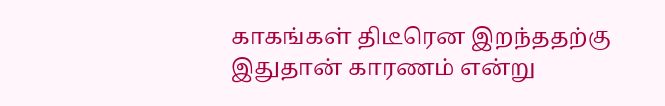காகங்கள் திடீரென இறந்ததற்கு இதுதான் காரணம் என்று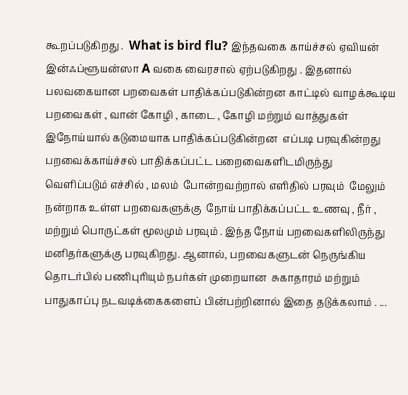கூறப்படுகிறது .  What is bird flu? இந்தவகை காய்ச்சல் ஏவியன் இன்ஃப்ளூயன்ஸா A வகை வைரசால் ஏற்படுகிறது . இதனால் பலவகையான பறவைகள் பாதிக்கப்படுகின்றன காட்டில் வாழக்கூடிய பறவைகள் , வான் கோழி , காடை , கோழி மற்றும் வாத்துகள் இநோய்யால் கடுமையாக பாதிக்கப்படுகின்றன  எப்படி பரவுகின்றது  பறவைக்காய்ச்சல் பாதிக்கப்பட்ட பறைவைகளிடமிருந்து வெளிப்படும் எச்சில் , மலம்  போன்றவற்றால் எளிதில் பரவும்  மேலும் நன்றாக உள்ள பறவைகளுக்கு  நோய் பாதிக்கப்பட்ட உணவு , நீர் , மற்றும் பொருட்கள் மூலமும் பரவும் . இந்த நோய் பறவைகளிலிருந்து மனிதர்களுக்கு பரவுகிறது. ஆனால், பறவைகளுடன் நெருங்கிய தொடர்பில் பணிபுரியும் நபர்கள் முறையான  சுகாதாரம் மற்றும் பாதுகாப்பு நடவடிக்கைகளைப் பின்பற்றினால் இதை தடுக்கலாம் . ...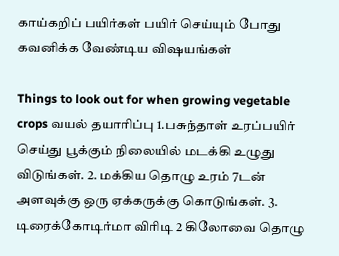காய்கறிப் பயிர்கள் பயிர் செய்யும் போது கவனிக்க வேண்டிய விஷயங்கள்

Things to look out for when growing vegetable crops வயல் தயாரிப்பு 1.பசுந்தாள் உரப்பயிர் செய்து பூக்கும் நிலையில் மடக்கி உழுது விடுங்கள். 2. மக்கிய தொழு உரம் 7டன் அளவுக்கு ஒரு ஏக்கருக்கு கொடுங்கள். 3. டிரைக்கோடிர்மா விரிடி 2 கிலோவை தொழு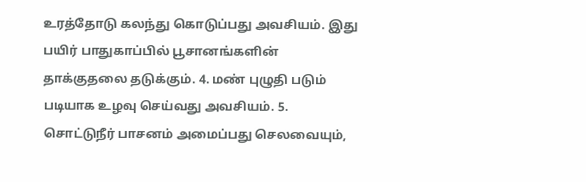உரத்தோடு கலந்து கொடுப்பது அவசியம். இது பயிர் பாதுகாப்பில் பூசானங்களின் தாக்குதலை தடுக்கும். 4. மண் புழுதி படும் படியாக உழவு செய்வது அவசியம். 5. சொட்டுநீர் பாசனம் அமைப்பது செலவையும்,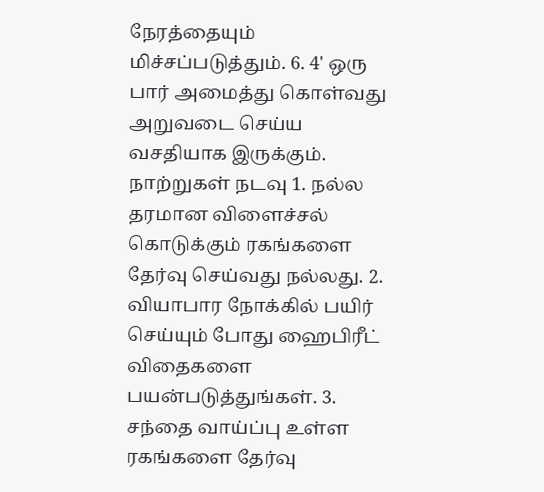நேரத்தையும் மிச்சப்படுத்தும். 6. 4' ஒரு பார் அமைத்து கொள்வது அறுவடை செய்ய வசதியாக இருக்கும். நாற்றுகள் நடவு 1. நல்ல தரமான விளைச்சல் கொடுக்கும் ரகங்களை தேர்வு செய்வது நல்லது. 2. வியாபார நோக்கில் பயிர் செய்யும் போது ஹைபிரீட் விதைகளை பயன்படுத்துங்கள். 3. சந்தை வாய்ப்பு உள்ள ரகங்களை தேர்வு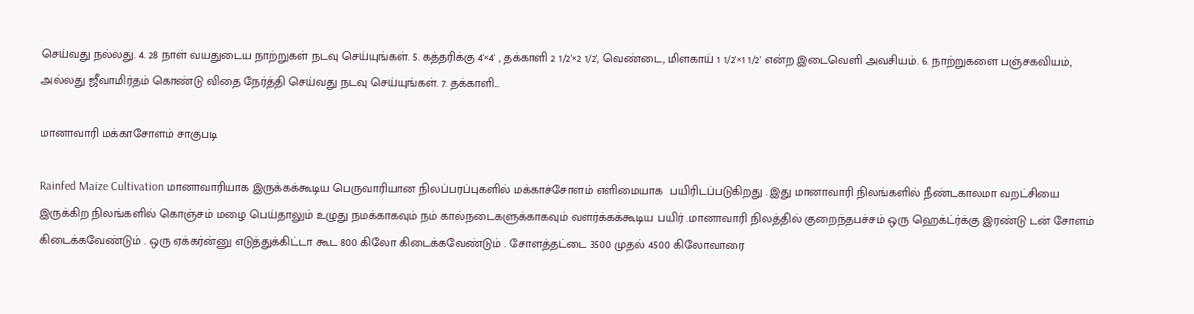செய்வது நல்லது. 4. 28 நாள் வயதுடைய நாற்றுகள் நடவு செய்யுங்கள். 5. கத்தரிக்கு 4'×4' , தக்காளி 2 1/2'×2 1/2', வெண்டை, மிளகாய் 1 1/2'×1 1/2' என்ற இடைவெளி அவசியம். 6. நாற்றுகளை பஞ்சகவியம், அல்லது ஜீவாமிர்தம் கொண்டு விதை நேர்த்தி செய்வது நடவு செய்யுங்கள். 7. தக்காளி...

மானாவாரி மக்காசோளம் சாகுபடி

Rainfed Maize Cultivation மானாவாரியாக இருக்கக்கூடிய பெருவாரியான நிலப்பரப்புகளில் மக்காச்சோளம் எளிமையாக  பயிரிடப்படுகிறது . இது மானாவாரி நிலங்களில் நீண்டகாலமா வறட்சியை இருக்கிற நிலங்களில் கொஞ்சம் மழை பெய்தாலும் உழுது நமக்காகவும் நம் கால்நடைகளுக்காகவும் வளர்க்கக்கூடிய பயிர் .மானாவாரி நிலத்தில் குறைந்தபச்சம் ஒரு ஹெக்ட்ர்க்கு இரண்டு டன் சோளம் கிடைக்கவேண்டும் . ஒரு ஏக்கர்ன்னு எடுத்துக்கிட்டா கூட 800 கிலோ கிடைக்கவேண்டும் . சோளத்தட்டை 3500 முதல் 4500 கிலோவாரை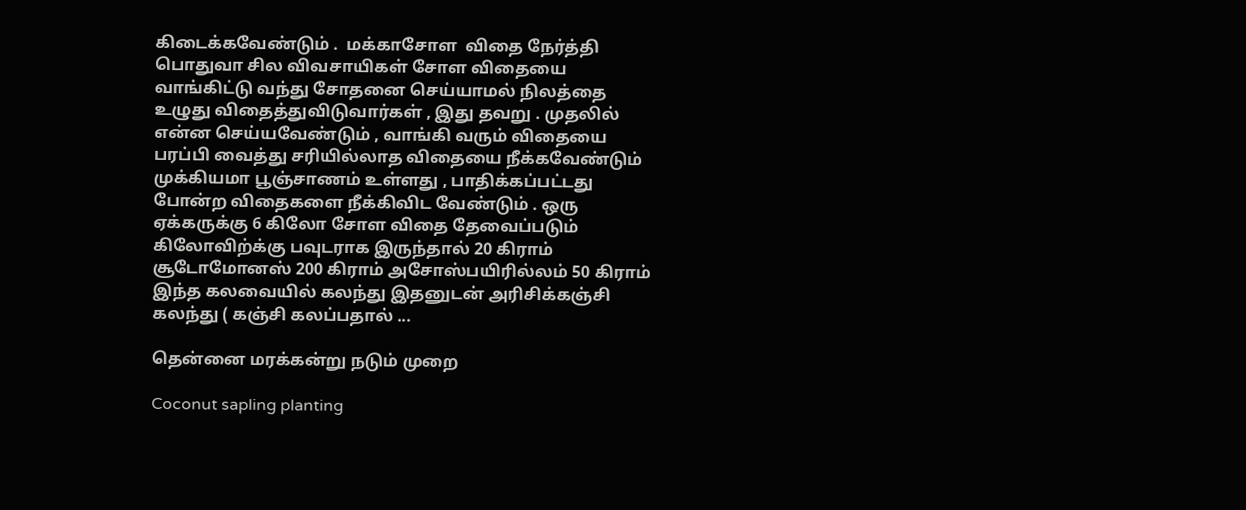கிடைக்கவேண்டும் .  மக்காசோள  விதை நேர்த்தி பொதுவா சில விவசாயிகள் சோள விதையை வாங்கிட்டு வந்து சோதனை செய்யாமல் நிலத்தை உழுது விதைத்துவிடுவார்கள் , இது தவறு . முதலில் என்ன செய்யவேண்டும் , வாங்கி வரும் விதையை பரப்பி வைத்து சரியில்லாத விதையை நீக்கவேண்டும் முக்கியமா பூஞ்சாணம் உள்ளது , பாதிக்கப்பட்டது போன்ற விதைகளை நீக்கிவிட வேண்டும் . ஒரு ஏக்கருக்கு 6 கிலோ சோள விதை தேவைப்படும் கிலோவிற்க்கு பவுடராக இருந்தால் 20 கிராம் சூடோமோனஸ் 200 கிராம் அசோஸ்பயிரில்லம் 50 கிராம் இந்த கலவையில் கலந்து இதனுடன் அரிசிக்கஞ்சி கலந்து ( கஞ்சி கலப்பதால் ...

தென்னை மரக்கன்று நடும் முறை

Coconut sapling planting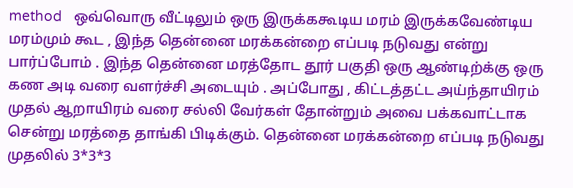method   ஒவ்வொரு வீட்டிலும் ஒரு இருக்ககூடிய மரம் இருக்கவேண்டிய மரம்மும் கூட , இந்த தென்னை மரக்கன்றை எப்படி நடுவது என்று பார்ப்போம் . இந்த தென்னை மரத்தோட தூர் பகுதி ஒரு ஆண்டிற்க்கு ஒரு கண அடி வரை வளர்ச்சி அடையும் . அப்போது , கிட்டத்தட்ட அய்ந்தாயிரம் முதல் ஆறாயிரம் வரை சல்லி வேர்கள் தோன்றும் அவை பக்கவாட்டாக சென்று மரத்தை தாங்கி பிடிக்கும். தென்னை மரக்கன்றை எப்படி நடுவது முதலில் 3*3*3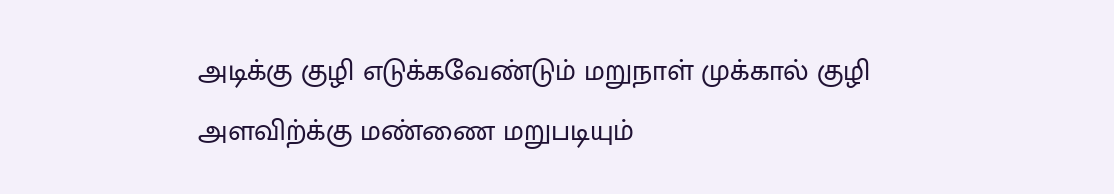அடிக்கு குழி எடுக்கவேண்டும் மறுநாள் முக்கால் குழி  அளவிற்க்கு மண்ணை மறுபடியும்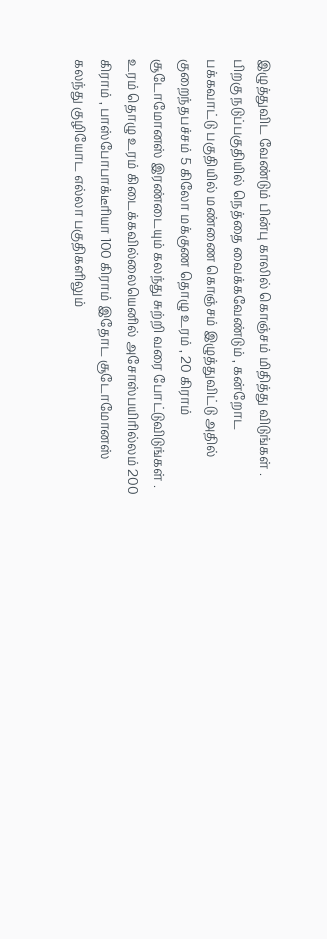இழுத்துவிட வேண்டும் பின்பு காலில் கொஞ்சம் மிதித்து விடுங்கள் . பிறகு நடுப்பகுதியில் நெத்தை வைக்கவேண்டும் , கன்றோட பக்கவாட்டு பகுதியில் மண்ணை கொஞ்சம் இழுத்துவிட்டு அதில் குறைந்தபச்சம் 5 கிலோ மக்குண தொழு உரம் , 20 கிராம் சூடோமோனஸ் இரண்டையும் கலந்து சுற்றி வரை போட்டுவிடுங்கள் . உரம் தொழு உரம் கிடைக்கவில்லையெனில் அசோஸ்பயிரில்லம் 200 கிராம் , பாஸ்போபாக்டீரியா 100 கிராம் இதோட சூடோமோனஸ் கலந்து குழியோட எல்லா பகுதிகளிலும்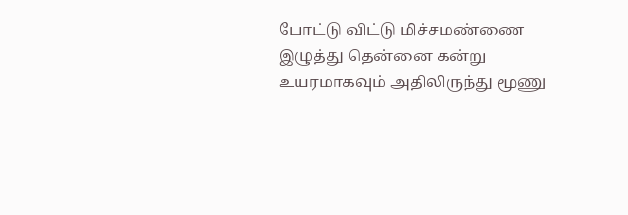போட்டு விட்டு மிச்சமண்ணை இழுத்து தென்னை கன்று உயரமாகவும் அதிலிருந்து மூணு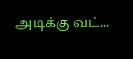அடிக்கு வட்...